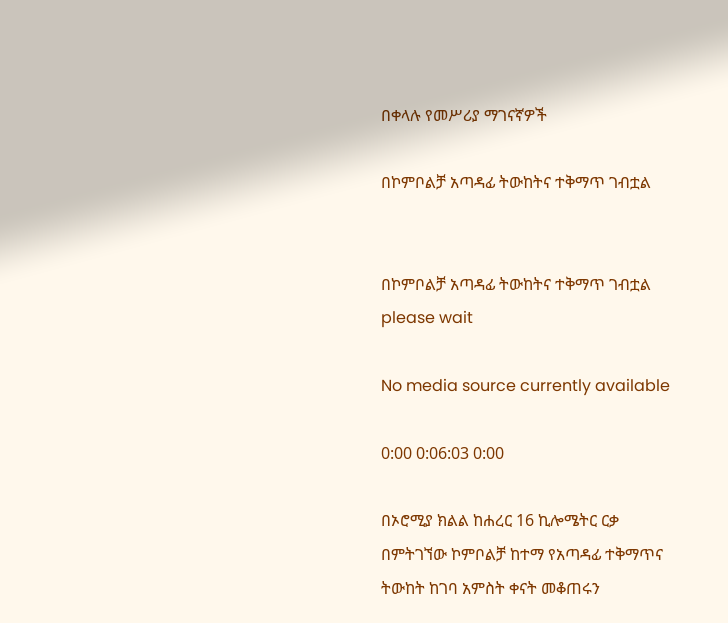በቀላሉ የመሥሪያ ማገናኛዎች

በኮምቦልቻ አጣዳፊ ትውከትና ተቅማጥ ገብቷል


በኮምቦልቻ አጣዳፊ ትውከትና ተቅማጥ ገብቷል
please wait

No media source currently available

0:00 0:06:03 0:00

በኦሮሚያ ክልል ከሐረር 16 ኪሎሜትር ርቃ በምትገኘው ኮምቦልቻ ከተማ የአጣዳፊ ተቅማጥና ትውከት ከገባ አምስት ቀናት መቆጠሩን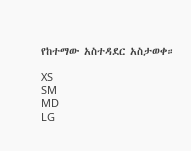የከተማው አስተዳደር አስታወቀ።

XS
SM
MD
LG